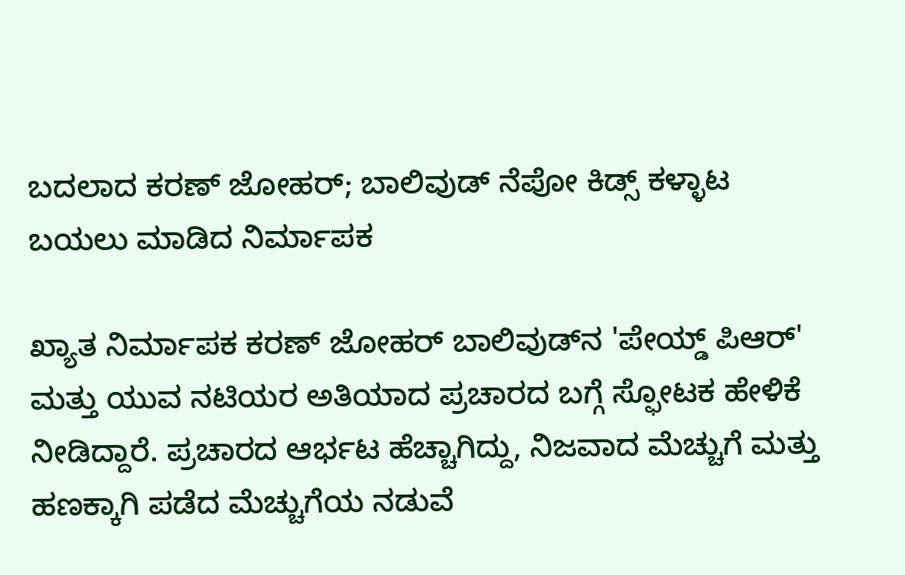ಬದಲಾದ ಕರಣ್ ಜೋಹರ್; ಬಾಲಿವುಡ್ ನೆಪೋ ಕಿಡ್ಸ್ ಕಳ್ಳಾಟ ಬಯಲು ಮಾಡಿದ ನಿರ್ಮಾಪಕ

ಖ್ಯಾತ ನಿರ್ಮಾಪಕ ಕರಣ್ ಜೋಹರ್ ಬಾಲಿವುಡ್‌ನ 'ಪೇಯ್ಡ್ ಪಿಆರ್' ಮತ್ತು ಯುವ ನಟಿಯರ ಅತಿಯಾದ ಪ್ರಚಾರದ ಬಗ್ಗೆ ಸ್ಫೋಟಕ ಹೇಳಿಕೆ ನೀಡಿದ್ದಾರೆ. ಪ್ರಚಾರದ ಆರ್ಭಟ ಹೆಚ್ಚಾಗಿದ್ದು, ನಿಜವಾದ ಮೆಚ್ಚುಗೆ ಮತ್ತು ಹಣಕ್ಕಾಗಿ ಪಡೆದ ಮೆಚ್ಚುಗೆಯ ನಡುವೆ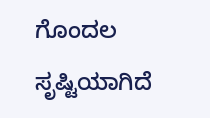ಗೊಂದಲ ಸೃಷ್ಟಿಯಾಗಿದೆ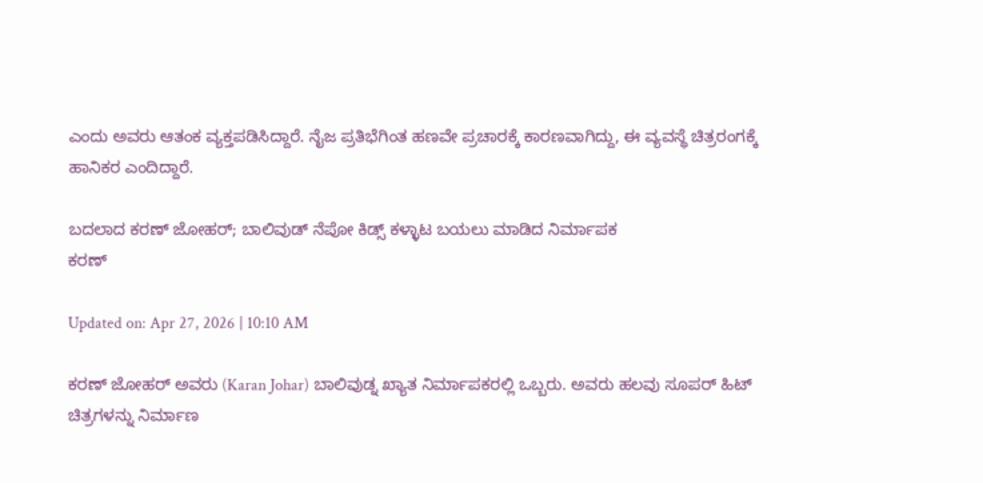ಎಂದು ಅವರು ಆತಂಕ ವ್ಯಕ್ತಪಡಿಸಿದ್ದಾರೆ. ನೈಜ ಪ್ರತಿಭೆಗಿಂತ ಹಣವೇ ಪ್ರಚಾರಕ್ಕೆ ಕಾರಣವಾಗಿದ್ದು, ಈ ವ್ಯವಸ್ಥೆ ಚಿತ್ರರಂಗಕ್ಕೆ ಹಾನಿಕರ ಎಂದಿದ್ದಾರೆ.

ಬದಲಾದ ಕರಣ್ ಜೋಹರ್; ಬಾಲಿವುಡ್ ನೆಪೋ ಕಿಡ್ಸ್ ಕಳ್ಳಾಟ ಬಯಲು ಮಾಡಿದ ನಿರ್ಮಾಪಕ
ಕರಣ್

Updated on: Apr 27, 2026 | 10:10 AM

ಕರಣ್ ಜೋಹರ್ ಅವರು (Karan Johar) ಬಾಲಿವುಡ್ನ ಖ್ಯಾತ ನಿರ್ಮಾಪಕರಲ್ಲಿ ಒಬ್ಬರು. ಅವರು ಹಲವು ಸೂಪರ್ ಹಿಟ್ ಚಿತ್ರಗಳನ್ನು ನಿರ್ಮಾಣ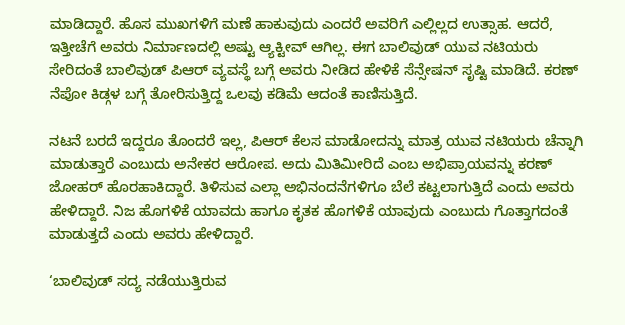ಮಾಡಿದ್ದಾರೆ. ಹೊಸ ಮುಖಗಳಿಗೆ ಮಣೆ ಹಾಕುವುದು ಎಂದರೆ ಅವರಿಗೆ ಎಲ್ಲಿಲ್ಲದ ಉತ್ಸಾಹ. ಆದರೆ, ಇತ್ತೀಚೆಗೆ ಅವರು ನಿರ್ಮಾಣದಲ್ಲಿ ಅಷ್ಟು ಆ್ಯಕ್ಟೀವ್ ಆಗಿಲ್ಲ. ಈಗ ಬಾಲಿವುಡ್ ಯುವ ನಟಿಯರು ಸೇರಿದಂತೆ ಬಾಲಿವುಡ್ ಪಿಆರ್ ವ್ಯವಸ್ಥೆ ಬಗ್ಗೆ ಅವರು ನೀಡಿದ ಹೇಳಿಕೆ ಸೆನ್ಸೇಷನ್ ಸೃಷ್ಟಿ ಮಾಡಿದೆ. ಕರಣ್ ನೆಪೋ ಕಿಡ್ಗಳ ಬಗ್ಗೆ ತೋರಿಸುತ್ತಿದ್ದ ಒಲವು ಕಡಿಮೆ ಆದಂತೆ ಕಾಣಿಸುತ್ತಿದೆ.

ನಟನೆ ಬರದೆ ಇದ್ದರೂ ತೊಂದರೆ ಇಲ್ಲ, ಪಿಆರ್ ಕೆಲಸ ಮಾಡೋದನ್ನು ಮಾತ್ರ ಯುವ ನಟಿಯರು ಚೆನ್ನಾಗಿ ಮಾಡುತ್ತಾರೆ ಎಂಬುದು ಅನೇಕರ ಆರೋಪ. ಅದು ಮಿತಿಮೀರಿದೆ ಎಂಬ ಅಭಿಪ್ರಾಯವನ್ನು ಕರಣ್ ಜೋಹರ್ ಹೊರಹಾಕಿದ್ದಾರೆ. ತಿಳಿಸುವ ಎಲ್ಲಾ ಅಭಿನಂದನೆಗಳಿಗೂ ಬೆಲೆ ಕಟ್ಟಲಾಗುತ್ತಿದೆ ಎಂದು ಅವರು ಹೇಳಿದ್ದಾರೆ. ನಿಜ ಹೊಗಳಿಕೆ ಯಾವದು ಹಾಗೂ ಕೃತಕ ಹೊಗಳಿಕೆ ಯಾವುದು ಎಂಬುದು ಗೊತ್ತಾಗದಂತೆ ಮಾಡುತ್ತದೆ ಎಂದು ಅವರು ಹೇಳಿದ್ದಾರೆ.

‘ಬಾಲಿವುಡ್ ಸದ್ಯ ನಡೆಯುತ್ತಿರುವ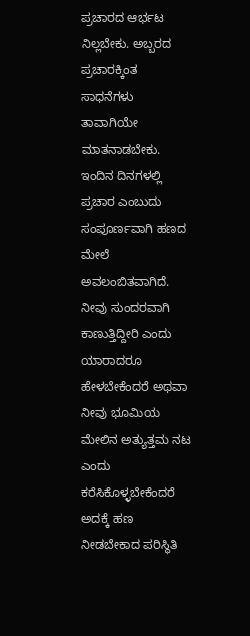ಪ್ರಚಾರದ ಆರ್ಭಟ ನಿಲ್ಲಬೇಕು. ಅಬ್ಬರದ ಪ್ರಚಾರಕ್ಕಿಂತ ಸಾಧನೆಗಳು ತಾವಾಗಿಯೇ ಮಾತನಾಡಬೇಕು. ಇಂದಿನ ದಿನಗಳಲ್ಲಿ ಪ್ರಚಾರ ಎಂಬುದು ಸಂಪೂರ್ಣವಾಗಿ ಹಣದ ಮೇಲೆ ಅವಲಂಬಿತವಾಗಿದೆ. ನೀವು ಸುಂದರವಾಗಿ ಕಾಣುತ್ತಿದ್ದೀರಿ ಎಂದು ಯಾರಾದರೂ ಹೇಳಬೇಕೆಂದರೆ ಅಥವಾ ನೀವು ಭೂಮಿಯ ಮೇಲಿನ ಅತ್ಯುತ್ತಮ ನಟ ಎಂದು ಕರೆಸಿಕೊಳ್ಳಬೇಕೆಂದರೆ ಅದಕ್ಕೆ ಹಣ ನೀಡಬೇಕಾದ ಪರಿಸ್ಥಿತಿ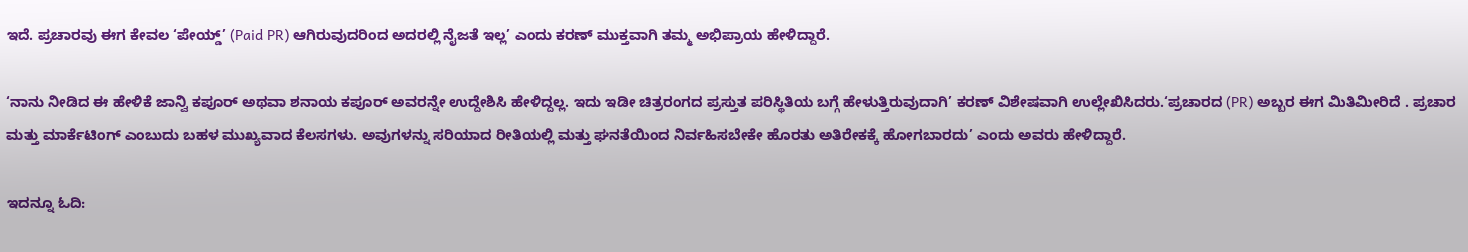ಇದೆ. ಪ್ರಚಾರವು ಈಗ ಕೇವಲ ‘ಪೇಯ್ಡ್‌’ (Paid PR) ಆಗಿರುವುದರಿಂದ ಅದರಲ್ಲಿ ನೈಜತೆ ಇಲ್ಲ’ ಎಂದು ಕರಣ್ ಮುಕ್ತವಾಗಿ ತಮ್ಮ ಅಭಿಪ್ರಾಯ ಹೇಳಿದ್ದಾರೆ.

‘ನಾನು ನೀಡಿದ ಈ ಹೇಳಿಕೆ ಜಾನ್ವಿ ಕಪೂರ್ ಅಥವಾ ಶನಾಯ ಕಪೂರ್ ಅವರನ್ನೇ ಉದ್ದೇಶಿಸಿ ಹೇಳಿದ್ದಲ್ಲ. ಇದು ಇಡೀ ಚಿತ್ರರಂಗದ ಪ್ರಸ್ತುತ ಪರಿಸ್ಥಿತಿಯ ಬಗ್ಗೆ ಹೇಳುತ್ತಿರುವುದಾಗಿ’ ಕರಣ್ ವಿಶೇಷವಾಗಿ ಉಲ್ಲೇಖಿಸಿದರು.‘ಪ್ರಚಾರದ (PR) ಅಬ್ಬರ ಈಗ ಮಿತಿಮೀರಿದೆ . ಪ್ರಚಾರ ಮತ್ತು ಮಾರ್ಕೆಟಿಂಗ್ ಎಂಬುದು ಬಹಳ ಮುಖ್ಯವಾದ ಕೆಲಸಗಳು. ಅವುಗಳನ್ನು ಸರಿಯಾದ ರೀತಿಯಲ್ಲಿ ಮತ್ತು ಘನತೆಯಿಂದ ನಿರ್ವಹಿಸಬೇಕೇ ಹೊರತು ಅತಿರೇಕಕ್ಕೆ ಹೋಗಬಾರದು’ ಎಂದು ಅವರು ಹೇಳಿದ್ದಾರೆ.

ಇದನ್ನೂ ಓದಿ: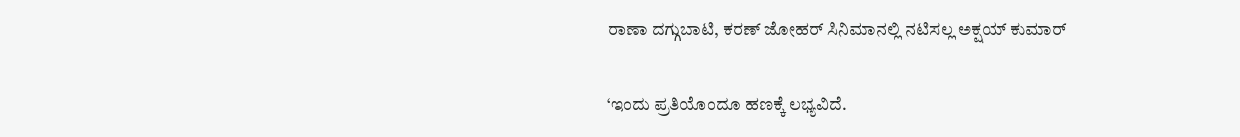ರಾಣಾ ದಗ್ಗುಬಾಟಿ, ಕರಣ್ ಜೋಹರ್ ಸಿನಿಮಾನಲ್ಲಿ ನಟಿಸಲ್ಲ ಅಕ್ಷಯ್ ಕುಮಾರ್

‘ಇಂದು ಪ್ರತಿಯೊಂದೂ ಹಣಕ್ಕೆ ಲಭ್ಯವಿದೆ.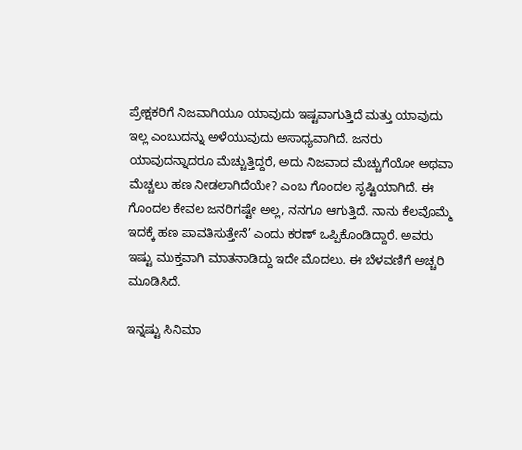ಪ್ರೇಕ್ಷಕರಿಗೆ ನಿಜವಾಗಿಯೂ ಯಾವುದು ಇಷ್ಟವಾಗುತ್ತಿದೆ ಮತ್ತು ಯಾವುದು ಇಲ್ಲ ಎಂಬುದನ್ನು ಅಳೆಯುವುದು ಅಸಾಧ್ಯವಾಗಿದೆ. ಜನರು ಯಾವುದನ್ನಾದರೂ ಮೆಚ್ಚುತ್ತಿದ್ದರೆ, ಅದು ನಿಜವಾದ ಮೆಚ್ಚುಗೆಯೋ ಅಥವಾ ಮೆಚ್ಚಲು ಹಣ ನೀಡಲಾಗಿದೆಯೇ? ಎಂಬ ಗೊಂದಲ ಸೃಷ್ಟಿಯಾಗಿದೆ. ಈ ಗೊಂದಲ ಕೇವಲ ಜನರಿಗಷ್ಟೇ ಅಲ್ಲ, ನನಗೂ ಆಗುತ್ತಿದೆ. ನಾನು ಕೆಲವೊಮ್ಮೆ ಇದಕ್ಕೆ ಹಣ ಪಾವತಿಸುತ್ತೇನೆ’ ಎಂದು ಕರಣ್ ಒಪ್ಪಿಕೊಂಡಿದ್ದಾರೆ. ಅವರು ಇಷ್ಟು ಮುಕ್ತವಾಗಿ ಮಾತನಾಡಿದ್ದು ಇದೇ ಮೊದಲು. ಈ ಬೆಳವಣಿಗೆ ಅಚ್ಚರಿ ಮೂಡಿಸಿದೆ.

ಇನ್ನಷ್ಟು ಸಿನಿಮಾ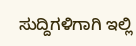ಸುದ್ದಿಗಳಿಗಾಗಿ ಇಲ್ಲಿ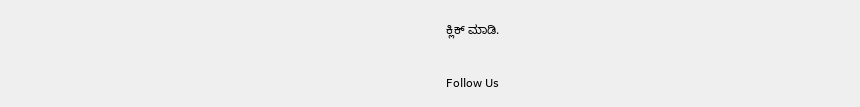ಕ್ಲಿಕ್ ಮಾಡಿ.

Follow Us